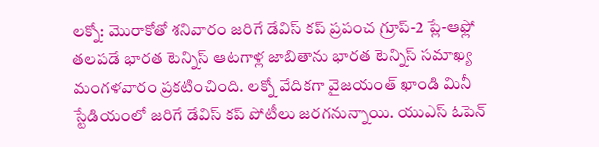లక్నో: మొరాకోతో శనివారం జరిగే డేవిస్ కప్ ప్రపంచ గ్రూప్-2 ప్లే-ఆఫ్లో తలపడే భారత టెన్నిస్ ఆటగాళ్ల జాబితాను భారత టెన్నిస్ సమాఖ్య మంగళవారం ప్రకటించింది. లక్నో వేదికగా వైజయంత్ ఖాండి మినీ స్టేడియంలో జరిగే డేవిస్ కప్ పోటీలు జరగనున్నాయి. యుఎస్ ఓపెన్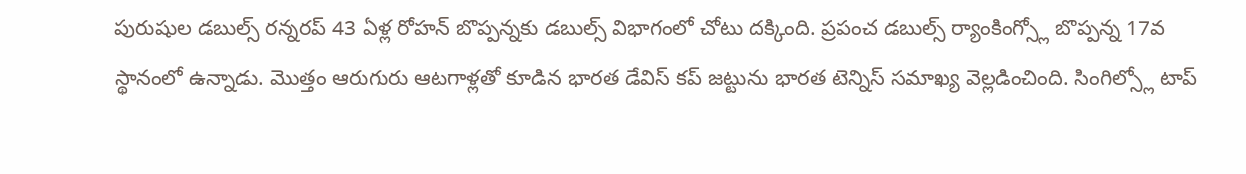పురుషుల డబుల్స్ రన్నరప్ 43 ఏళ్ల రోహన్ బొప్పన్నకు డబుల్స్ విభాగంలో చోటు దక్కింది. ప్రపంచ డబుల్స్ ర్యాంకింగ్స్లో బొప్పన్న 17వ స్థానంలో ఉన్నాడు. మొత్తం ఆరుగురు ఆటగాళ్లతో కూడిన భారత డేవిస్ కప్ జట్టును భారత టెన్నిస్ సమాఖ్య వెల్లడించింది. సింగిల్స్లో టాప్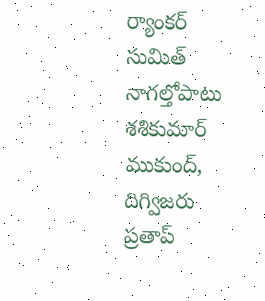ర్యాంకర్ సుమిత్ నాగల్తోపాటు శశికుమార్ ముకుంద్, దిగ్విజరు ప్రతాప్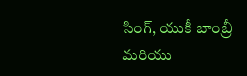సింగ్, యుకీ బాంబ్రీ మరియు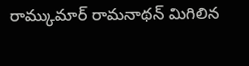రామ్కుమార్ రామనాథన్ మిగిలిన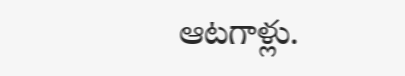ఆటగాళ్లు.